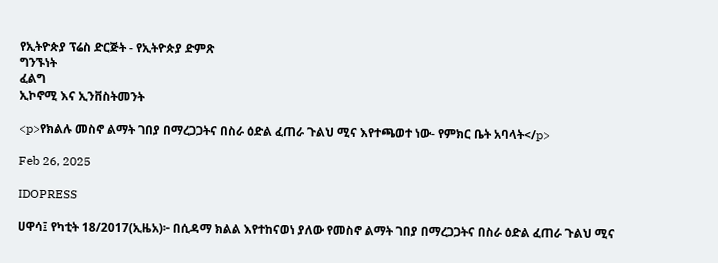የኢትዮጵያ ፕሬስ ድርጅት - የኢትዮጵያ ድምጽ
ግንኙነት
ፈልግ
ኢኮኖሚ እና ኢንቨስትመንት

<p>የክልሉ መስኖ ልማት ገበያ በማረጋጋትና በስራ ዕድል ፈጠራ ጉልህ ሚና እየተጫወተ ነው- የምክር ቤት አባላት</p>

Feb 26, 2025

IDOPRESS

ሀዋሳ፤ የካቲት 18/2017(ኢዜአ)፦ በሲዳማ ክልል እየተከናወነ ያለው የመስኖ ልማት ገበያ በማረጋጋትና በስራ ዕድል ፈጠራ ጉልህ ሚና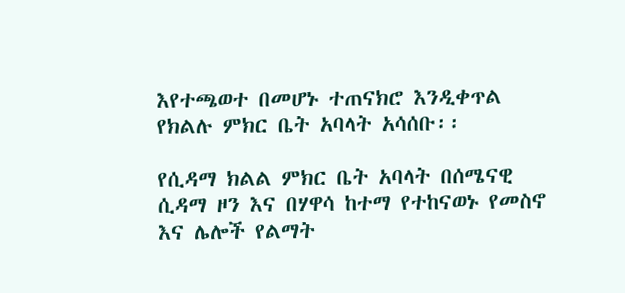እየተጫወተ በመሆኑ ተጠናክሮ እንዲቀጥል የክልሉ ምክር ቤት አባላት አሳሰቡ፡፡

የሲዳማ ክልል ምክር ቤት አባላት በሰሜናዊ ሲዳማ ዞን እና በሃዋሳ ከተማ የተከናወኑ የመስኖ እና ሌሎች የልማት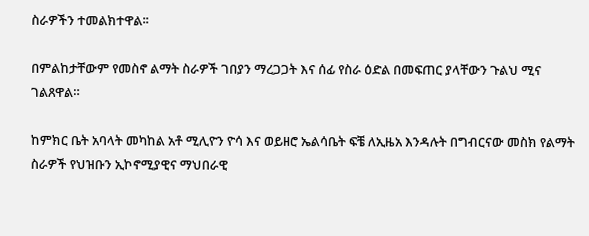ስራዎችን ተመልክተዋል፡፡

በምልከታቸውም የመስኖ ልማት ስራዎች ገበያን ማረጋጋት እና ሰፊ የስራ ዕድል በመፍጠር ያላቸውን ጉልህ ሚና ገልጸዋል።

ከምክር ቤት አባላት መካከል አቶ ሚሊዮን ዮሳ እና ወይዘሮ ኤልሳቤት ፍቼ ለኢዜአ እንዳሉት በግብርናው መስክ የልማት ስራዎች የህዝቡን ኢኮኖሚያዊና ማህበራዊ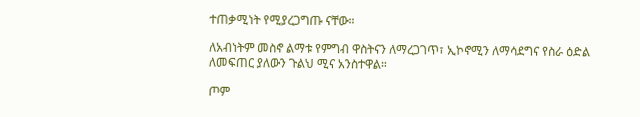ተጠቃሚነት የሚያረጋግጡ ናቸው።

ለአብነትም መስኖ ልማቱ የምግብ ዋስትናን ለማረጋገጥ፣ ኢኮኖሚን ለማሳደግና የስራ ዕድል ለመፍጠር ያለውን ጉልህ ሚና አንስተዋል።

ጦም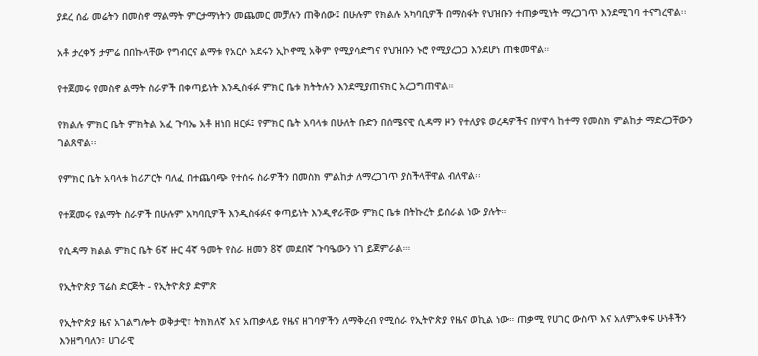ያደረ ሰፊ መሬትን በመስኖ ማልማት ምርታማነትን መጨመር መቻሉን ጠቅሰው፤ በሁሉም የክልሉ አካባቢዎች በማስፋት የህዝቡን ተጠቃሚነት ማረጋገጥ እንደሚገባ ተናግረዋል፡፡

አቶ ታረቀኝ ታምሬ በበኩላቸው የግብርና ልማቱ የአርሶ አደሩን ኢኮኖሚ አቅም የሚያሳድግና የህዝቡን ኑሮ የሚያረጋጋ እንደሆነ ጠቁመዋል።

የተጀመሩ የመስኖ ልማት ስራዎች በቀጣይነት እንዲስፋፉ ምክር ቤቱ ክትትሉን እንደሚያጠናክር አረጋግጠዋል።

የክልሉ ምክር ቤት ምክትል አፈ ጉባኤ አቶ ዘነበ ዘርፉ፤ የምክር ቤት አባላቱ በሁለት ቡድን በሰሜናዊ ሲዳማ ዞን የተለያዩ ወረዳዎችና በሃዋሳ ከተማ የመስክ ምልከታ ማድረጋቸውን ገልጸዋል፡፡

የምክር ቤት አባላቱ ከሪፖርት ባለፈ በተጨባጭ የተሰሩ ስራዎችን በመስክ ምልከታ ለማረጋገጥ ያስችላቸዋል ብለዋል፡፡

የተጀመሩ የልማት ስራዎች በሁሉም አካባቢዎች እንዲስፋፉና ቀጣይነት እንዲኖራቸው ምክር ቤቱ በትኩረት ይሰራል ነው ያሉት።

የሲዳማ ክልል ምክር ቤት 6ኛ ዙር 4ኛ ዓመት የስራ ዘመን 8ኛ መደበኛ ጉባዔውን ነገ ይጀምራል።፡

የኢትዮጵያ ፕሬስ ድርጅት - የኢትዮጵያ ድምጽ

የኢትዮጵያ ዜና አገልግሎት ወቅታዊ፣ ትክክለኛ እና አጠቃላይ የዜና ዘገባዎችን ለማቅረብ የሚሰራ የኢትዮጵያ የዜና ወኪል ነው። ጠቃሚ የሀገር ውስጥ እና አለምአቀፍ ሁነቶችን እንዘግባለን፣ ሀገራዊ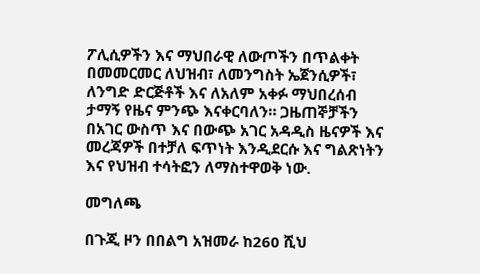ፖሊሲዎችን እና ማህበራዊ ለውጦችን በጥልቀት በመመርመር ለህዝብ፣ ለመንግስት ኤጀንሲዎች፣ ለንግድ ድርጅቶች እና ለአለም አቀፉ ማህበረሰብ ታማኝ የዜና ምንጭ እናቀርባለን። ጋዜጠኞቻችን በአገር ውስጥ እና በውጭ አገር አዳዲስ ዜናዎች እና መረጃዎች በተቻለ ፍጥነት እንዲደርሱ እና ግልጽነትን እና የህዝብ ተሳትፎን ለማስተዋወቅ ነው.

መግለጫ

በጉጂ ዞን በበልግ አዝመራ ከ260 ሺህ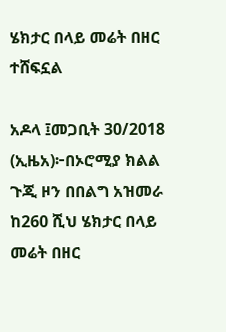ሄክታር በላይ መሬት በዘር ተሸፍኗል

አዶላ ፤መጋቢት 30/2018 (ኢዜአ)፦በኦሮሚያ ክልል ጉጂ ዞን በበልግ አዝመራ ከ260 ሺህ ሄክታር በላይ መሬት በዘር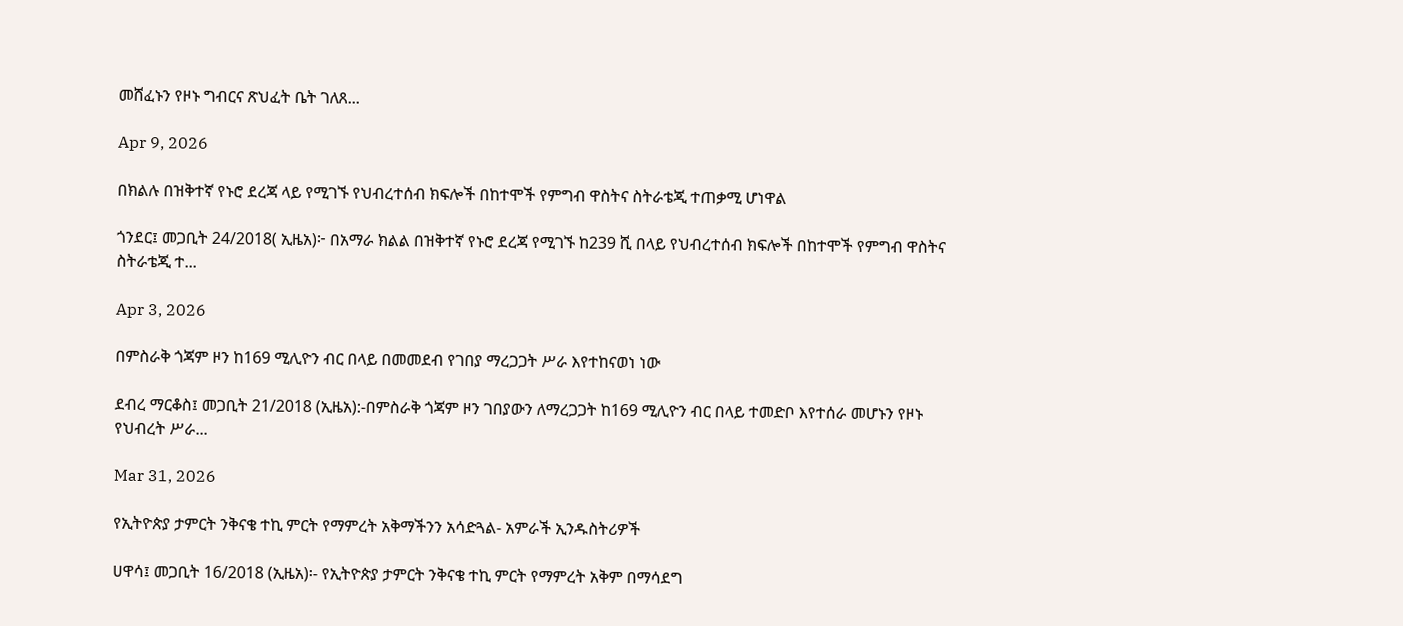መሸፈኑን የዞኑ ግብርና ጽህፈት ቤት ገለጸ...

Apr 9, 2026

በክልሉ በዝቅተኛ የኑሮ ደረጃ ላይ የሚገኙ የህብረተሰብ ክፍሎች በከተሞች የምግብ ዋስትና ስትራቴጂ ተጠቃሚ ሆነዋል

ጎንደር፤ መጋቢት 24/2018( ኢዜአ)፦ በአማራ ክልል በዝቅተኛ የኑሮ ደረጃ የሚገኙ ከ239 ሺ በላይ የህብረተሰብ ክፍሎች በከተሞች የምግብ ዋስትና ስትራቴጂ ተ...

Apr 3, 2026

በምስራቅ ጎጃም ዞን ከ169 ሚሊዮን ብር በላይ በመመደብ የገበያ ማረጋጋት ሥራ እየተከናወነ ነው

ደብረ ማርቆስ፤ መጋቢት 21/2018 (ኢዜአ):-በምስራቅ ጎጃም ዞን ገበያውን ለማረጋጋት ከ169 ሚሊዮን ብር በላይ ተመድቦ እየተሰራ መሆኑን የዞኑ የህብረት ሥራ...

Mar 31, 2026

የኢትዮጵያ ታምርት ንቅናቄ ተኪ ምርት የማምረት አቅማችንን አሳድጓል- አምራች ኢንዱስትሪዎች

ሀዋሳ፤ መጋቢት 16/2018 (ኢዜአ)፡- የኢትዮጵያ ታምርት ንቅናቄ ተኪ ምርት የማምረት አቅም በማሳደግ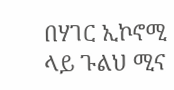በሃገር ኢኮኖሚ ላይ ጉልህ ሚና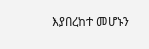እያበረከተ መሆኑን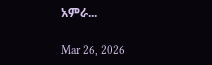አምራ...

Mar 26, 2026